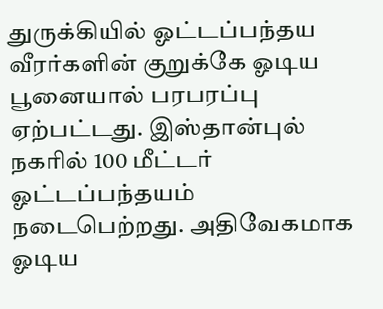துருக்கியில் ஓட்டப்பந்தய வீரர்களின் குறுக்கே ஓடிய பூனையால் பரபரப்பு ஏற்பட்டது. இஸ்தான்புல் நகரில் 100 மீட்டர் ஓட்டப்பந்தயம் நடைபெற்றது. அதிவேகமாக ஓடிய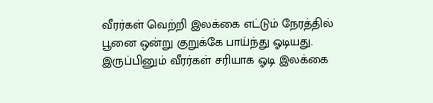வீரர்கள் வெற்றி இலக்கை எட்டும் நேரத்தில் பூனை ஒன்று குறுக்கே பாய்ந்து ஓடியது. இருப்பினும் வீரர்கள் சரியாக ஓடி இலக்கை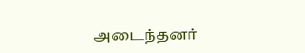அடைந்தனர்